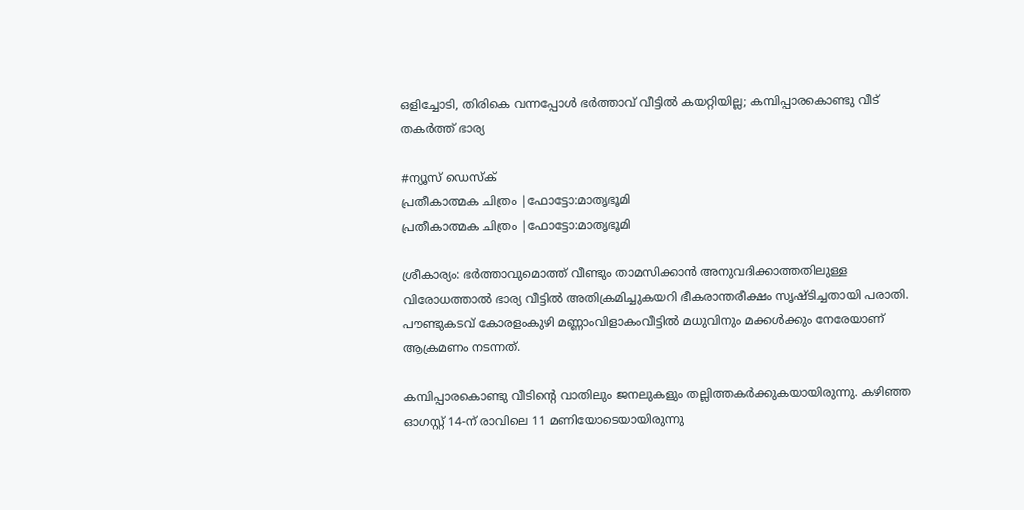ഒളിച്ചോടി, തിരികെ വന്നപ്പോൾ ഭർത്താവ് വീട്ടിൽ കയറ്റിയില്ല; കമ്പിപ്പാരകൊണ്ടു വീട് തകർത്ത് ഭാര്യ

#ന്യൂസ് ഡെസ്ക്
പ്രതീകാത്മക ചിത്രം |ഫോട്ടോ:മാതൃഭൂമി
പ്രതീകാത്മക ചിത്രം |ഫോട്ടോ:മാതൃഭൂമി

ശ്രീകാര്യം: ഭർത്താവുമൊത്ത് വീണ്ടും താമസിക്കാൻ അനുവദിക്കാത്തതിലുള്ള വിരോധത്താൽ ഭാര്യ വീട്ടിൽ അതിക്രമിച്ചുകയറി ഭീകരാന്തരീക്ഷം സൃഷ്ടിച്ചതായി പരാതി. പൗണ്ടുകടവ് കോരളംകുഴി മണ്ണാംവിളാകംവീട്ടിൽ മധുവിനും മക്കൾക്കും നേരേയാണ് ആക്രമണം നടന്നത്.

കമ്പിപ്പാരകൊണ്ടു വീടിന്റെ വാതിലും ജനലുകളും തല്ലിത്തകർക്കുകയായിരുന്നു. കഴിഞ്ഞ ഓഗസ്റ്റ് 14-ന് രാവിലെ 11 മണിയോടെയായിരുന്നു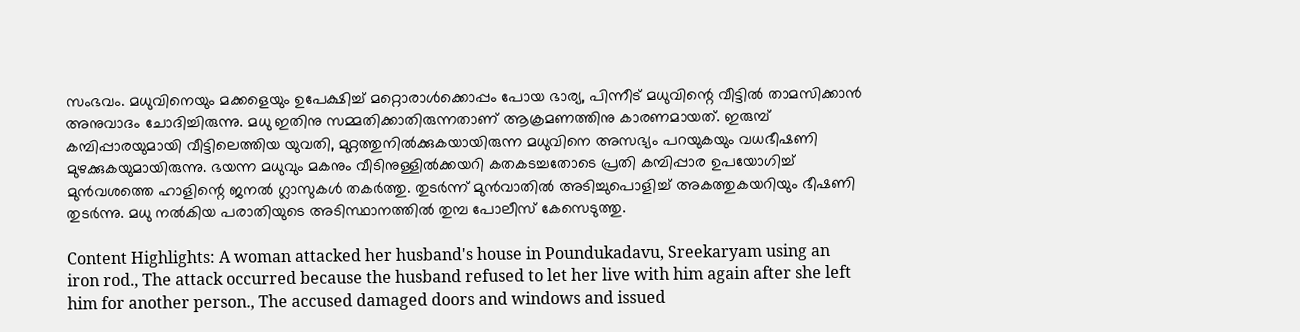സംഭവം. മധുവിനെയും മക്കളെയും ഉപേക്ഷിച്ച് മറ്റൊരാൾക്കൊപ്പം പോയ ഭാര്യ, പിന്നീട് മധുവിന്റെ വീട്ടിൽ താമസിക്കാൻ അനുവാദം ചോദിച്ചിരുന്നു. മധു ഇതിനു സമ്മതിക്കാതിരുന്നതാണ് ആക്രമണത്തിനു കാരണമായത്. ഇരുമ്പ് കമ്പിപ്പാരയുമായി വീട്ടിലെത്തിയ യുവതി, മുറ്റത്തുനിൽക്കുകയായിരുന്ന മധുവിനെ അസഭ്യം പറയുകയും വധഭീഷണി മുഴക്കുകയുമായിരുന്നു. ഭയന്ന മധുവും മകനും വീടിനുള്ളിൽക്കയറി കതകടച്ചതോടെ പ്രതി കമ്പിപ്പാര ഉപയോഗിച്ച് മുൻവശത്തെ ഹാളിന്റെ ജനൽ ഗ്ലാസുകൾ തകർത്തു. തുടർന്ന് മുൻവാതിൽ അടിച്ചുപൊളിച്ച് അകത്തുകയറിയും ഭീഷണി തുടർന്നു. മധു നൽകിയ പരാതിയുടെ അടിസ്ഥാനത്തിൽ തുമ്പ പോലീസ് കേസെടുത്തു.

Content Highlights: A woman attacked her husband's house in Poundukadavu, Sreekaryam using an iron rod., The attack occurred because the husband refused to let her live with him again after she left him for another person., The accused damaged doors and windows and issued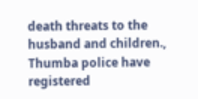death threats to the husband and children., Thumba police have registered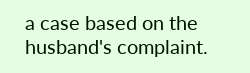a case based on the husband's complaint.